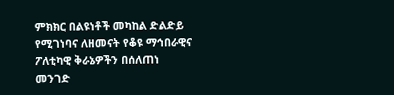ምክክር በልዩነቶች መካከል ድልድይ የሚገነባና ለዘመናት የቆዩ ማኅበራዊና ፖለቲካዊ ቅራኔዎችን በሰለጠነ መንገድ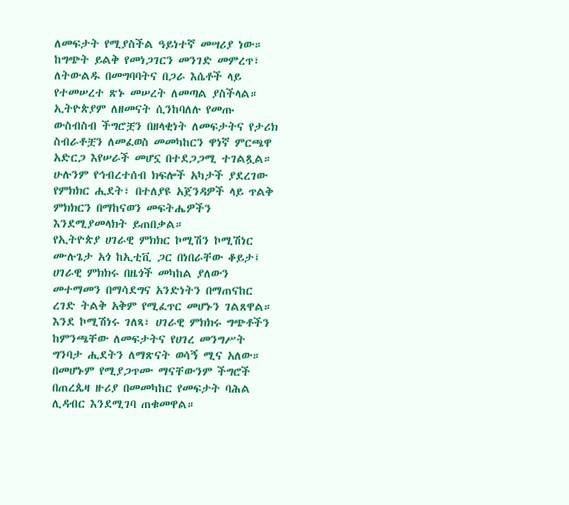ለመፍታት የሚያስችል ዓይነተኛ መሣሪያ ነው።
ከግጭት ይልቅ የመነጋገርን መንገድ መምረጥ፣ ለትውልዱ በመግባባትና በጋራ እሴቶች ላይ የተመሠረተ ጽኑ መሠረት ለመጣል ያስችላል።
ኢትዮጵያም ለዘመናት ሲንከባለሉ የመጡ ውስብስብ ችግሮቿን በዘላቂነት ለመፍታትና የታሪክ ስብራቶቿን ለመፈወስ መመካከርን ዋነኛ ምርጫዋ አድርጋ እየሠራች መሆኗ በተደጋጋሚ ተገልጿል።
ሁሉንም የኅብረተሰብ ክፍሎች አካታች ያደረገው የምክክር ሒደት፣ በተለያዩ አጀንዳዎች ላይ ጥልቅ ምክክርን በማከናወን መፍትሔዎችን እንደሚያመላክት ይጠበቃል።
የኢትዮጵያ ሀገራዊ ምክክር ኮሚሽን ኮሚሽነር ሙሉጌታ አጎ ከኢቲቪ ጋር በነበራቸው ቆይታ፤ ሀገራዊ ምክክሩ በዜጎች መካከል ያለውን መተማመን በማሳደግና አንድነትን በማጠናከር ረገድ ትልቅ አቅም የሚፈጥር መሆኑን ገልጸዋል።
እንደ ኮሚሽነሩ ገለጻ፣ ሀገራዊ ምክክሩ ግጭቶችን ከምንጫቸው ለመፍታትና የሀገረ መንግሥት ግንባታ ሒደትን ለማጽናት ወሳኝ ሚና አለው። በመሆኑም የሚያጋጥሙ ማናቸውንም ችግሮች በጠረጴዛ ዙሪያ በመመካከር የመፍታት ባሕል ሊዳብር እንደሚገባ ጠቁመዋል።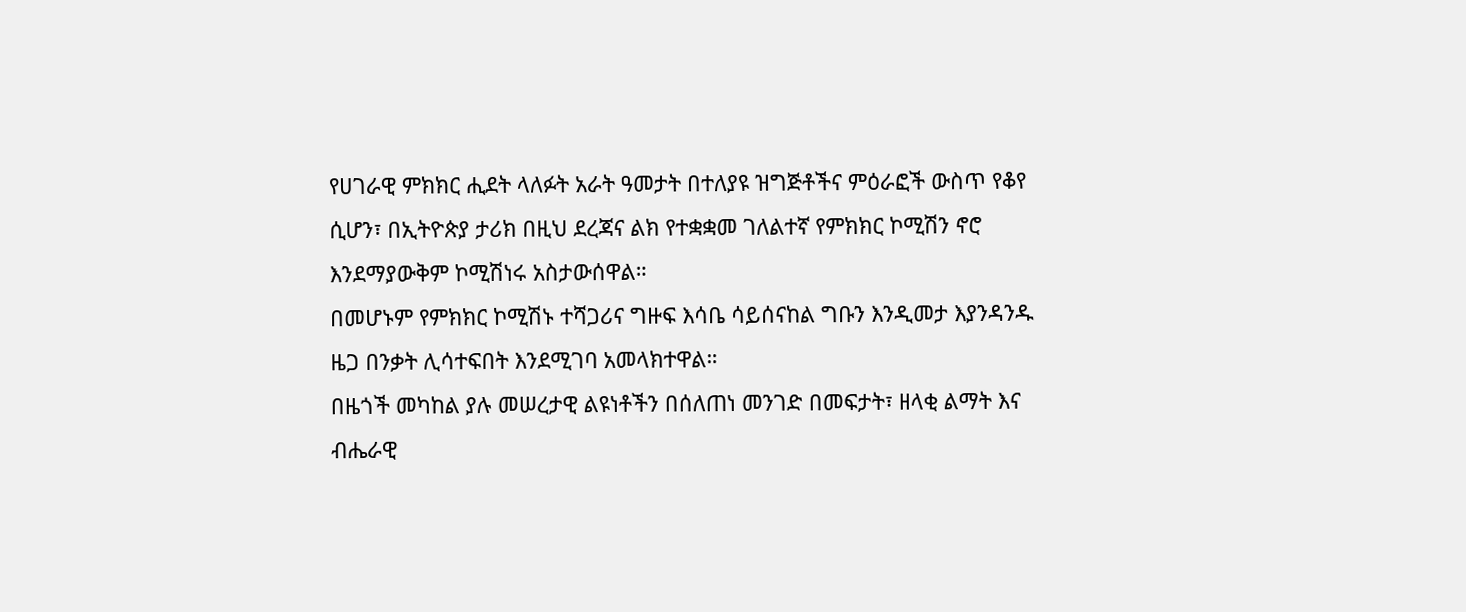የሀገራዊ ምክክር ሒደት ላለፉት አራት ዓመታት በተለያዩ ዝግጅቶችና ምዕራፎች ውስጥ የቆየ ሲሆን፣ በኢትዮጵያ ታሪክ በዚህ ደረጃና ልክ የተቋቋመ ገለልተኛ የምክክር ኮሚሽን ኖሮ እንደማያውቅም ኮሚሽነሩ አስታውሰዋል።
በመሆኑም የምክክር ኮሚሽኑ ተሻጋሪና ግዙፍ እሳቤ ሳይሰናከል ግቡን እንዲመታ እያንዳንዱ ዜጋ በንቃት ሊሳተፍበት እንደሚገባ አመላክተዋል።
በዜጎች መካከል ያሉ መሠረታዊ ልዩነቶችን በሰለጠነ መንገድ በመፍታት፣ ዘላቂ ልማት እና ብሔራዊ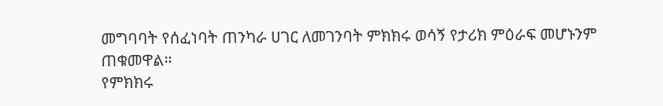መግባባት የሰፈነባት ጠንካራ ሀገር ለመገንባት ምክክሩ ወሳኝ የታሪክ ምዕራፍ መሆኑንም ጠቁመዋል።
የምክክሩ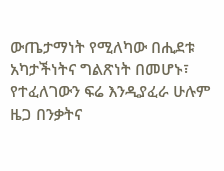ውጤታማነት የሚለካው በሒደቱ አካታችነትና ግልጽነት በመሆኑ፣ የተፈለገውን ፍሬ እንዲያፈራ ሁሉም ዜጋ በንቃትና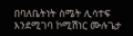በባለቤትነት ስሜት ሊሳተፍ እንደሚገባ ኮሚሽነር ሙሉጌታ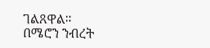ገልጸዋል።
በሜሮን ንብረት